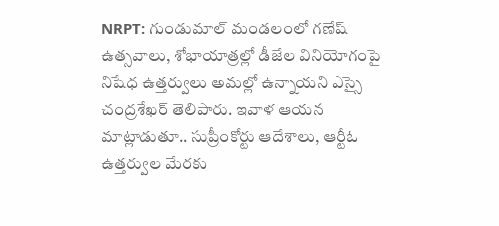NRPT: గుండుమాల్ మండలంలో గణేష్ ఉత్సవాలు, శోభాయాత్రల్లో డీజేల వినియోగంపై నిషేధ ఉత్తర్వులు అమల్లో ఉన్నాయని ఎస్సై చంద్రశేఖర్ తెలిపారు. ఇవాళ ఆయన మాట్లాడుతూ.. సుప్రీంకోర్టు ఆదేశాలు, ఆర్టీఓ ఉత్తర్వుల మేరకు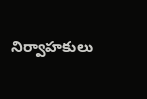నిర్వాహకులు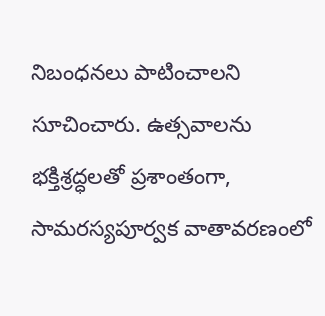నిబంధనలు పాటించాలని సూచించారు. ఉత్సవాలను భక్తిశ్రద్ధలతో ప్రశాంతంగా, సామరస్యపూర్వక వాతావరణంలో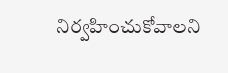నిర్వహించుకోవాలని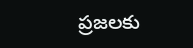ప్రజలకు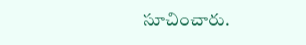సూచించారు.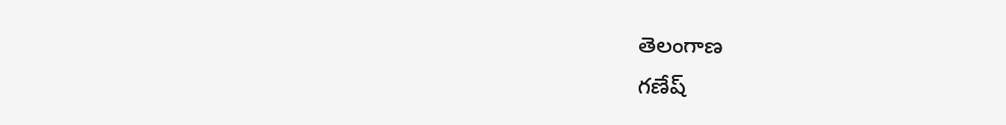తెలంగాణ
గణేష్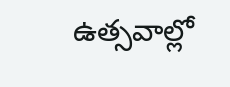ఉత్సవాల్లో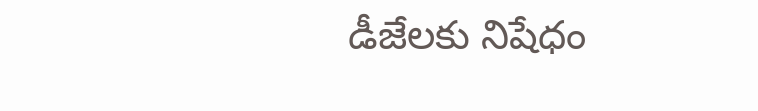డీజేలకు నిషేధం